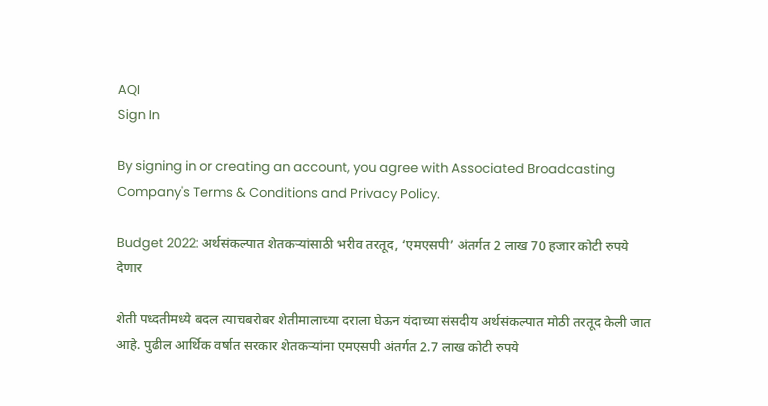AQI
Sign In

By signing in or creating an account, you agree with Associated Broadcasting Company's Terms & Conditions and Privacy Policy.

Budget 2022: अर्थसंकल्पात शेतकऱ्यांसाठी भरीव तरतूद, ‘एमएसपी’ अंतर्गत 2 लाख 70 हजार कोटी रुपये देणार

शेती पध्दतीमध्ये बदल त्याचबरोबर शेतीमालाच्या दराला घेऊन यंदाच्या संसदीय अर्थसंकल्पात मोठी तरतूद केली जात आहे. पुढील आर्थिक वर्षात सरकार शेतकऱ्यांना एमएसपी अंतर्गत 2.7 लाख कोटी रुपये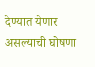देण्यात येणार असल्याची घोषणा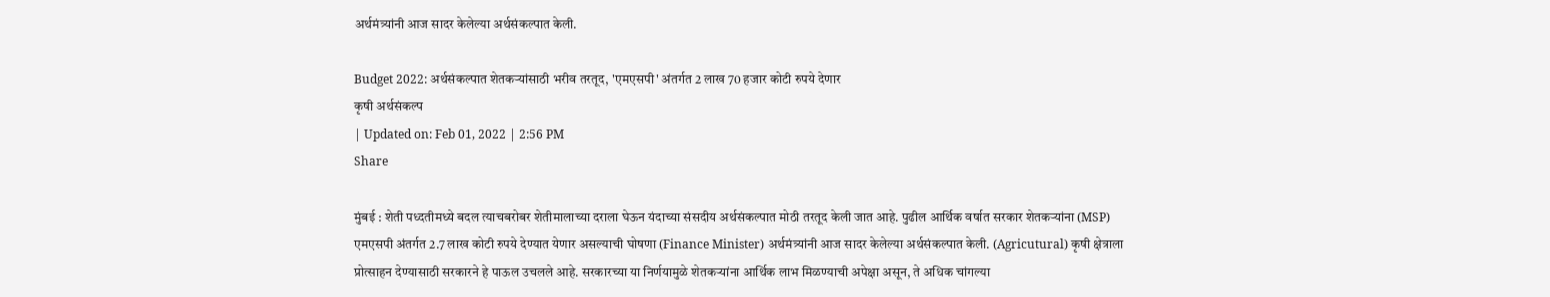अर्थमंत्र्यांनी आज सादर केलेल्या अर्थसंकल्पात केली.

Budget 2022: अर्थसंकल्पात शेतकऱ्यांसाठी भरीव तरतूद, 'एमएसपी' अंतर्गत 2 लाख 70 हजार कोटी रुपये देणार
कृषी अर्थसंकल्प
| Updated on: Feb 01, 2022 | 2:56 PM
Share

मुंबई : शेती पध्दतीमध्ये बदल त्याचबरोबर शेतीमालाच्या दराला घेऊन यंदाच्या संसदीय अर्थसंकल्पात मोठी तरतूद केली जात आहे. पुढील आर्थिक वर्षात सरकार शेतकऱ्यांना (MSP) एमएसपी अंतर्गत 2.7 लाख कोटी रुपये देण्यात येणार असल्याची घोषणा (Finance Minister) अर्थमंत्र्यांनी आज सादर केलेल्या अर्थसंकल्पात केली. (Agricutural) कृषी क्षेत्राला प्रोत्साहन देण्यासाठी सरकारने हे पाऊल उचलले आहे. सरकारच्या या निर्णयामुळे शेतकऱ्यांना आर्थिक लाभ मिळण्याची अपेक्षा असून, ते अधिक चांगल्या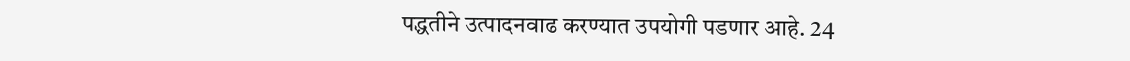पद्धतीने उत्पादनवाढ करण्यात उपयोगी पडणार आहे. 24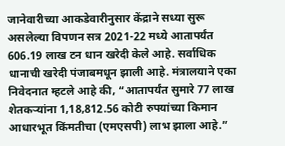जानेवारीच्या आकडेवारीनुसार केंद्राने सध्या सुरू असलेल्या विपणन सत्र 2021-22 मध्ये आतापर्यंत 606.19 लाख टन धान खरेदी केले आहे. सर्वाधिक धानाची खरेदी पंजाबमधून झाली आहे. मंत्रालयाने एका निवेदनात म्हटले आहे की, “आतापर्यंत सुमारे 77 लाख शेतकऱ्यांना 1,18,812.56 कोटी रुपयांच्या किमान आधारभूत किंमतीचा (एमएसपी) लाभ झाला आहे.”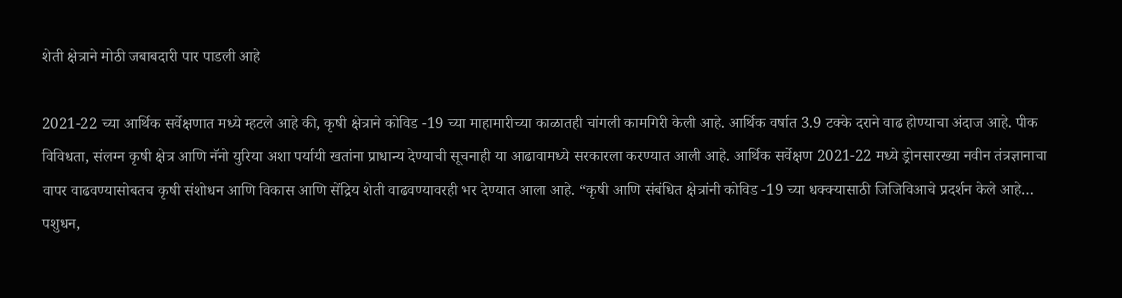शेती क्षेत्राने मोठी जबाबदारी पार पाडली आहे

2021-22 च्या आर्थिक सर्वेक्षणात मध्ये म्हटले आहे की, कृषी क्षेत्राने कोविड -19 च्या माहामारीच्या काळातही चांगली कामगिरी केली आहे. आर्थिक वर्षात 3.9 टक्के दराने वाढ होण्याचा अंदाज आहे. पीक विविधता, संलग्न कृषी क्षेत्र आणि नॅनो युरिया अशा पर्यायी खतांना प्राधान्य देण्याची सूचनाही या आढावामध्ये सरकारला करण्यात आली आहे. आर्थिक सर्वेक्षण 2021-22 मध्ये ड्रोनसारख्या नवीन तंत्रज्ञानाचा वापर वाढवण्यासोबतच कृषी संशोधन आणि विकास आणि सेंद्रिय शेती वाढवण्यावरही भर देण्यात आला आहे. “कृषी आणि संबंधित क्षेत्रांनी कोविड -19 च्या धक्क्यासाठी जिजिविआचे प्रदर्शन केले आहे… पशुधन,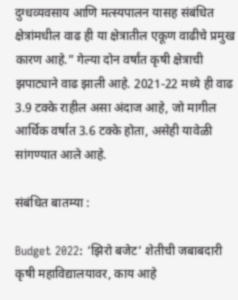दुग्धव्यवसाय आणि मत्स्यपालन यासह संबंधित क्षेत्रांमधील वाढ ही या क्षेत्रातील एकूण वाढीचे प्रमुख कारण आहे.” गेल्या दोन वर्षांत कृषी क्षेत्राची झपाट्याने वाढ झाली आहे. 2021-22 मध्ये ही वाढ 3.9 टक्के राहील असा अंदाज आहे, जो मागील आर्थिक वर्षात 3.6 टक्के होता, असेही यावेळी सांगण्यात आले आहे.

संबंधित बातम्या :

Budget 2022: ‘झिरो बजेट’ शेतीची जबाबदारी कृषी महाविद्यालयावर, काय आहे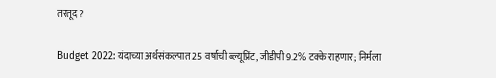तरतूद?

Budget 2022: यंदाच्या अर्थसंकल्पात 25 वर्षाची ब्ल्यूप्रिंट, जीडीपी 9.2% टक्के राहणार; निर्मला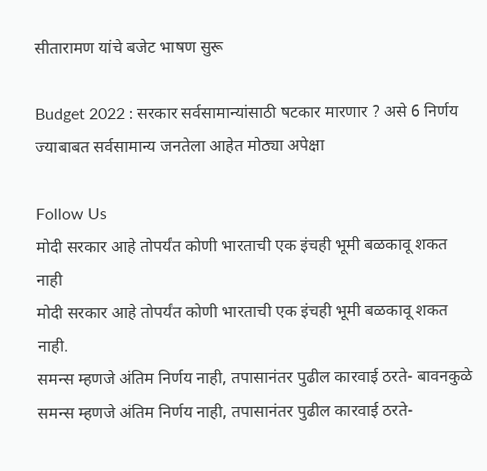सीतारामण यांचे बजेट भाषण सुरू

Budget 2022 : सरकार सर्वसामान्यांसाठी षटकार मारणार ? असे 6 निर्णय ज्याबाबत सर्वसामान्य जनतेला आहेत मोठ्या अपेक्षा

Follow Us
मोदी सरकार आहे तोपर्यंत कोणी भारताची एक इंचही भूमी बळकावू शकत नाही
मोदी सरकार आहे तोपर्यंत कोणी भारताची एक इंचही भूमी बळकावू शकत नाही.
समन्स म्हणजे अंतिम निर्णय नाही, तपासानंतर पुढील कारवाई ठरते- बावनकुळे
समन्स म्हणजे अंतिम निर्णय नाही, तपासानंतर पुढील कारवाई ठरते-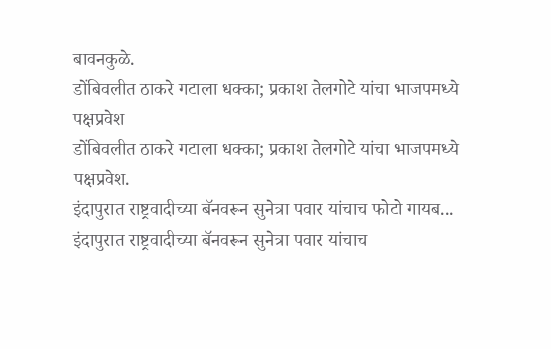बावनकुळे.
डोंबिवलीत ठाकरे गटाला धक्का; प्रकाश तेलगोटे यांचा भाजपमध्ये पक्षप्रवेश
डोंबिवलीत ठाकरे गटाला धक्का; प्रकाश तेलगोटे यांचा भाजपमध्ये पक्षप्रवेश.
इंदापुरात राष्ट्रवादीच्या बॅनवरून सुनेत्रा पवार यांचाच फोटो गायब...
इंदापुरात राष्ट्रवादीच्या बॅनवरून सुनेत्रा पवार यांचाच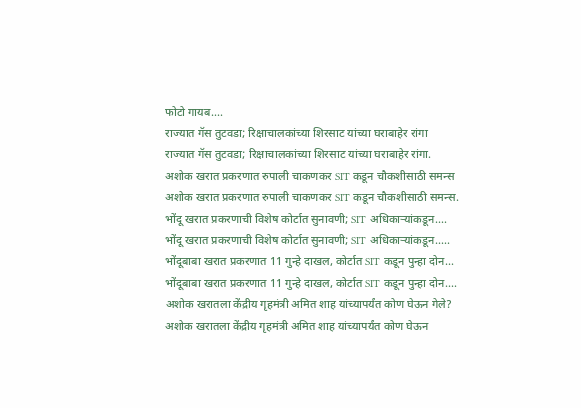फोटो गायब....
राज्यात गॅस तुटवडा; रिक्षाचालकांच्या शिरसाट यांच्या घराबाहेर रांगा
राज्यात गॅस तुटवडा; रिक्षाचालकांच्या शिरसाट यांच्या घराबाहेर रांगा.
अशोक खरात प्रकरणात रुपाली चाकणकर SIT कडून चौकशीसाठी समन्स
अशोक खरात प्रकरणात रुपाली चाकणकर SIT कडून चौकशीसाठी समन्स.
भोंदू खरात प्रकरणाची विशेष कोर्टात सुनावणी; SIT अधिकाऱ्यांकडून....
भोंदू खरात प्रकरणाची विशेष कोर्टात सुनावणी; SIT अधिकाऱ्यांकडून.....
भोंदूबाबा खरात प्रकरणात 11 गुन्हे दाखल, कोर्टात SIT कडून पुन्हा दोन...
भोंदूबाबा खरात प्रकरणात 11 गुन्हे दाखल, कोर्टात SIT कडून पुन्हा दोन....
अशोक खरातला केंद्रीय गृहमंत्री अमित शाह यांच्यापर्यंत कोण घेऊन गेले?
अशोक खरातला केंद्रीय गृहमंत्री अमित शाह यांच्यापर्यंत कोण घेऊन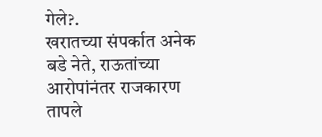गेले?.
खरातच्या संपर्कात अनेक बडे नेते, राऊतांच्या आरोपांनंतर राजकारण तापले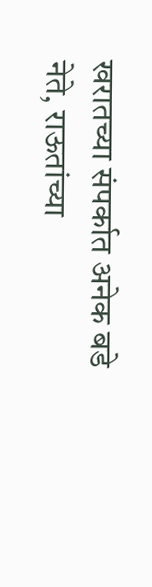खरातच्या संपर्कात अनेक बडे नेते, राऊतांच्या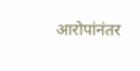आरोपांनंतर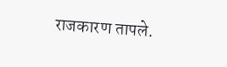राजकारण तापले.